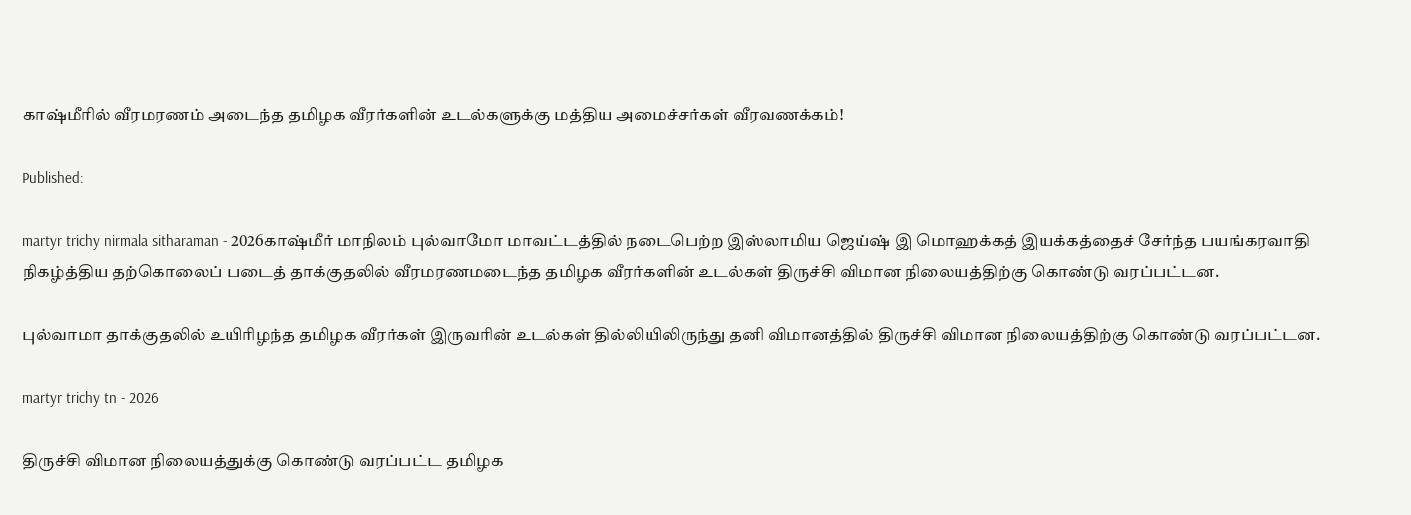காஷ்மீரில் வீரமரணம் அடைந்த தமிழக வீரர்களின் உடல்களுக்கு மத்திய அமைச்சர்கள் வீரவணக்கம்!

Published:

martyr trichy nirmala sitharaman - 2026காஷ்மீர் மாநிலம் புல்வாமோ மாவட்டத்தில் நடைபெற்ற இஸ்லாமிய ஜெய்ஷ் இ மொஹக்கத் இயக்கத்தைச் சேர்ந்த பயங்கரவாதி நிகழ்த்திய தற்கொலைப் படைத் தாக்குதலில் வீரமரணமடைந்த தமிழக வீரர்களின் உடல்கள் திருச்சி விமான நிலையத்திற்கு கொண்டு வரப்பட்டன.

புல்வாமா தாக்குதலில் உயிரிழந்த தமிழக வீரர்கள் இருவரின் உடல்கள் தில்லியிலிருந்து தனி விமானத்தில் திருச்சி விமான நிலையத்திற்கு கொண்டு வரப்பட்டன.

martyr trichy tn - 2026

திருச்சி விமான நிலையத்துக்கு கொண்டு வரப்பட்ட தமிழக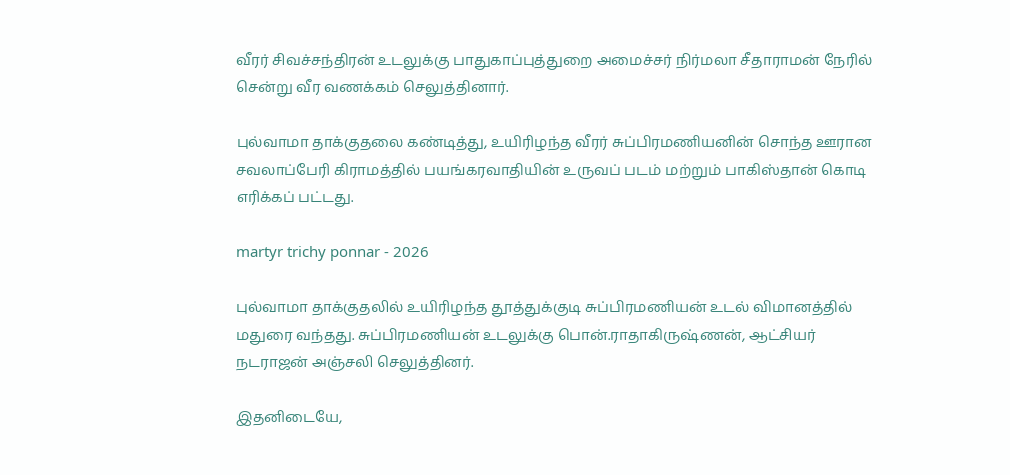வீரர் சிவச்சந்திரன் உடலுக்கு பாதுகாப்புத்துறை அமைச்சர் நிர்மலா சீதாராமன் நேரில் சென்று வீர வணக்கம் செலுத்தினார்.

புல்வாமா தாக்குதலை கண்டித்து, உயிரிழந்த வீரர் சுப்பிரமணியனின் சொந்த ஊரான சவலாப்பேரி கிராமத்தில் பயங்கரவாதியின் உருவப் படம் மற்றும் பாகிஸ்தான் கொடி எரிக்கப் பட்டது.

martyr trichy ponnar - 2026

புல்வாமா தாக்குதலில் உயிரிழந்த தூத்துக்குடி சுப்பிரமணியன் உடல் விமானத்தில் மதுரை வந்தது. சுப்பிரமணியன் உடலுக்கு பொன்.ராதாகிருஷ்ணன், ஆட்சியர் நடராஜன் அஞ்சலி செலுத்தினர்.

இதனிடையே,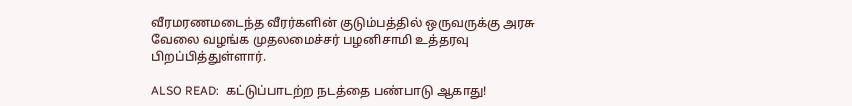வீரமரணமடைந்த வீரர்களின் குடும்பத்தில் ஒருவருக்கு அரசு வேலை வழங்க முதலமைச்சர் பழனிசாமி உத்தரவு பிறப்பித்துள்ளார்.

ALSO READ:  கட்டுப்பாடற்ற நடத்தை பண்பாடு ஆகாது!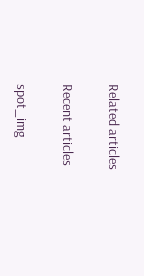Related articles

Recent articles

spot_img